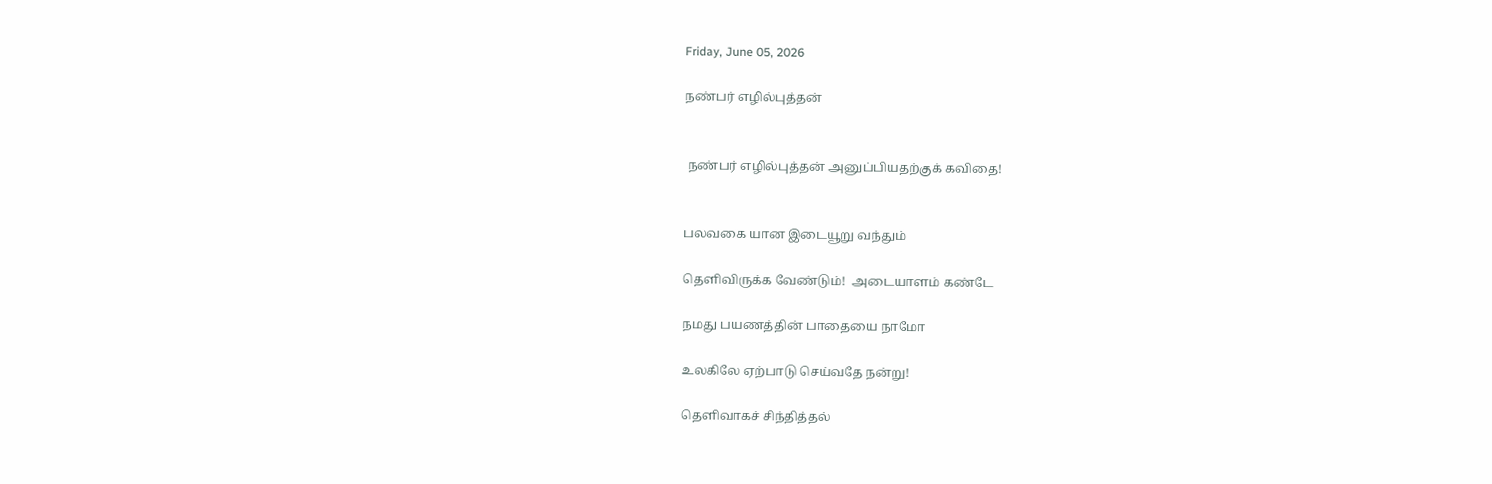Friday, June 05, 2026

நண்பர் எழில்புத்தன்


 நண்பர் எழில்புத்தன் அனுப்பியதற்குக் கவிதை!


பலவகை யான இடையூறு வந்தும்

தெளிவிருக்க வேண்டும்!  அடையாளம் கண்டே

நமது பயணத்தின் பாதையை நாமோ

உலகிலே ஏற்பாடு செய்வதே நன்று!

தெளிவாகச் சிந்தித்தல்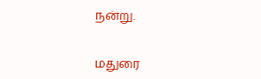நன்று.


மதுரை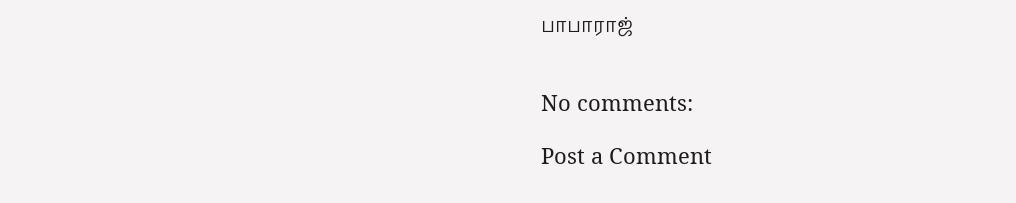பாபாராஜ்


No comments:

Post a Comment